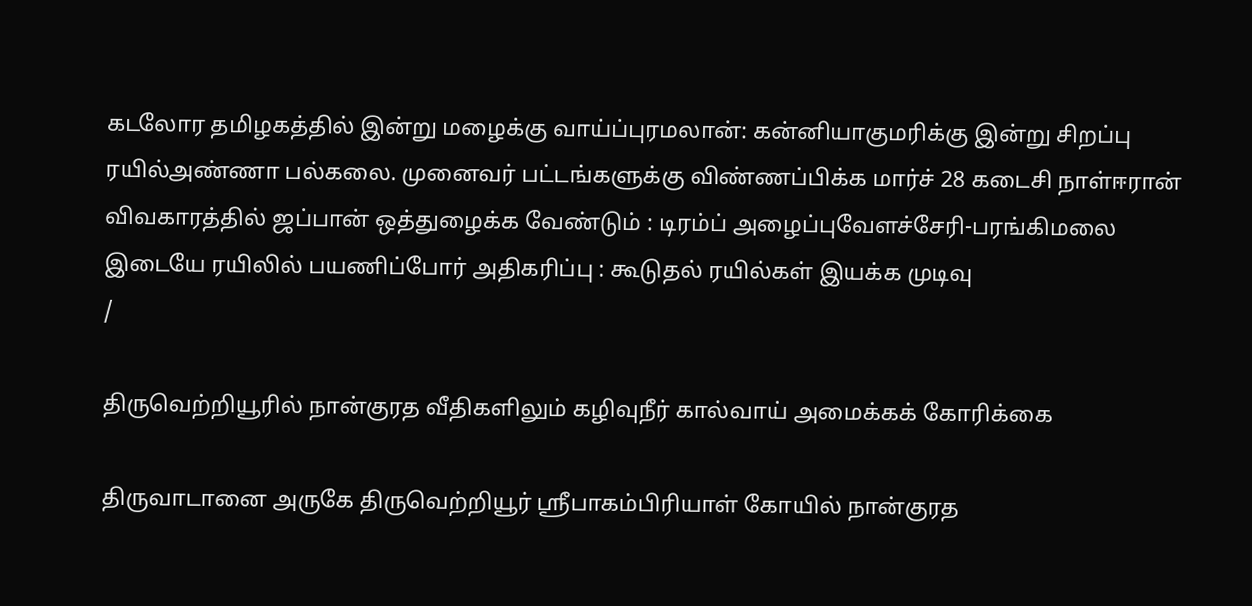கடலோர தமிழகத்தில் இன்று மழைக்கு வாய்ப்புரமலான்: கன்னியாகுமரிக்கு இன்று சிறப்பு ரயில்அண்ணா பல்கலை. முனைவர் பட்டங்களுக்கு விண்ணப்பிக்க மார்ச் 28 கடைசி நாள்ஈரான் விவகாரத்தில் ஜப்பான் ஒத்துழைக்க வேண்டும் : டிரம்ப் அழைப்புவேளச்சேரி-பரங்கிமலை இடையே ரயிலில் பயணிப்போர் அதிகரிப்பு : கூடுதல் ரயில்கள் இயக்க முடிவு
/

திருவெற்றியூரில் நான்குரத வீதிகளிலும் கழிவுநீர் கால்வாய் அமைக்கக் கோரிக்கை

திருவாடானை அருகே திருவெற்றியூர் ஸ்ரீபாகம்பிரியாள் கோயில் நான்குரத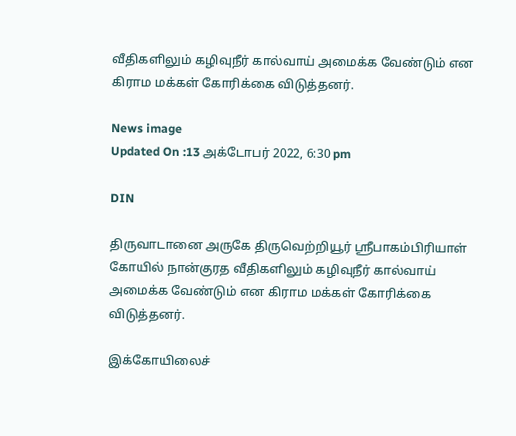வீதிகளிலும் கழிவுநீர் கால்வாய் அமைக்க வேண்டும் என கிராம மக்கள் கோரிக்கை விடுத்தனர்.

News image
Updated On :13 அக்டோபர் 2022, 6:30 pm

DIN

திருவாடானை அருகே திருவெற்றியூர் ஸ்ரீபாகம்பிரியாள் கோயில் நான்குரத வீதிகளிலும் கழிவுநீர் கால்வாய் அமைக்க வேண்டும் என கிராம மக்கள் கோரிக்கை விடுத்தனர்.

இக்கோயிலைச்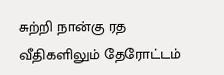சுற்றி நான்கு ரத வீதிகளிலும் தேரோட்டம்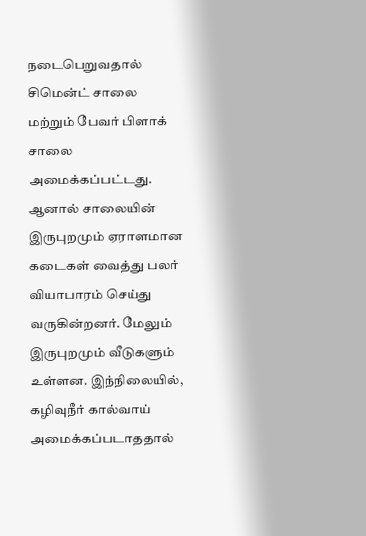நடைபெறுவதால் சிமென்ட் சாலை மற்றும் பேவர் பிளாக் சாலை அமைக்கப்பட்டது. ஆனால் சாலையின் இருபுறமும் ஏராளமான கடைகள் வைத்து பலர் வியாபாரம் செய்து வருகின்றனர். மேலும் இருபுறமும் வீடுகளும் உள்ளன. இந்நிலையில், கழிவுநீர் கால்வாய் அமைக்கப்படாததால்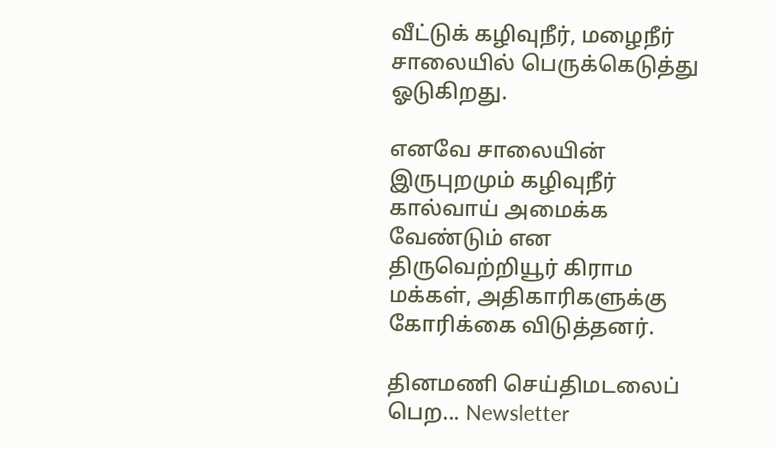வீட்டுக் கழிவுநீர், மழைநீர் சாலையில் பெருக்கெடுத்து ஓடுகிறது.

எனவே சாலையின் இருபுறமும் கழிவுநீர் கால்வாய் அமைக்க வேண்டும் என திருவெற்றியூர் கிராம மக்கள், அதிகாரிகளுக்கு கோரிக்கை விடுத்தனர்.

தினமணி செய்திமடலைப் பெற... Newsletter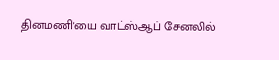தினமணி'யை வாட்ஸ்ஆப் சேனலில்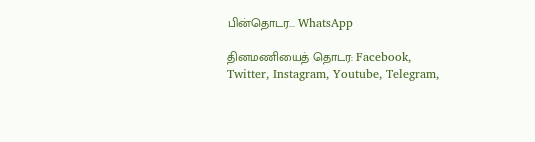பின்தொடர... WhatsApp

தினமணியைத் தொடர: Facebook, Twitter, Instagram, Youtube, Telegram,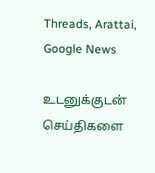Threads, Arattai, Google News

உடனுக்குடன் செய்திகளை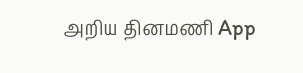அறிய தினமணி App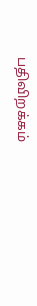பதிவிறக்கம்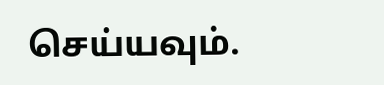செய்யவும்.